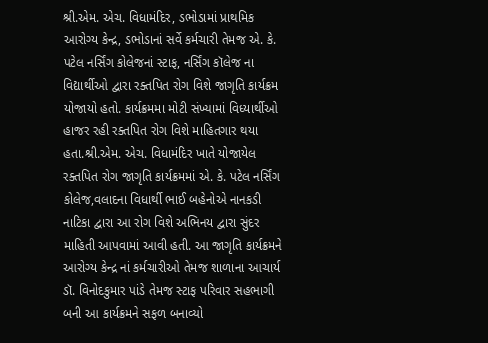શ્રી.એમ. એચ. વિધામંદિર, ડભોડામાં પ્રાથમિક આરોગ્ય કેન્દ્ર, ડભોડાનાં સર્વે કર્મચારી તેમજ એ. કે. પટેલ નર્સિંગ કોલેજનાં સ્ટાફ, નર્સિંગ કૉલેજ ના વિદ્યાર્થીઓ દ્વારા રક્તપિત રોગ વિશે જાગૃતિ કાર્યક્રમ યોજાયો હતો. કાર્યક્રમમા મોટી સંખ્યામાં વિધ્યાર્થીઓ હાજર રહી રક્તપિત રોગ વિશે માહિતગાર થયા હતા.શ્રી.એમ. એચ. વિધામંદિર ખાતે યોજાયેલ રક્તપિત રોગ જાગૃતિ કાર્યક્રમમાં એ. કે. પટેલ નર્સિંગ કોલેજ,વલાદના વિધાર્થી ભાઈ બહેનોએ નાનકડી નાટિકા દ્વારા આ રોગ વિશે અભિનય દ્વારા સુંદર માહિતી આપવામાં આવી હતી. આ જાગૃતિ કાર્યક્રમને આરોગ્ય કેન્દ્ર નાં કર્મચારીઓ તેમજ શાળાના આચાર્ય ડૉ. વિનોદકુમાર પાંડે તેમજ સ્ટાફ પરિવાર સહભાગી બની આ કાર્યક્રમને સફળ બનાવ્યો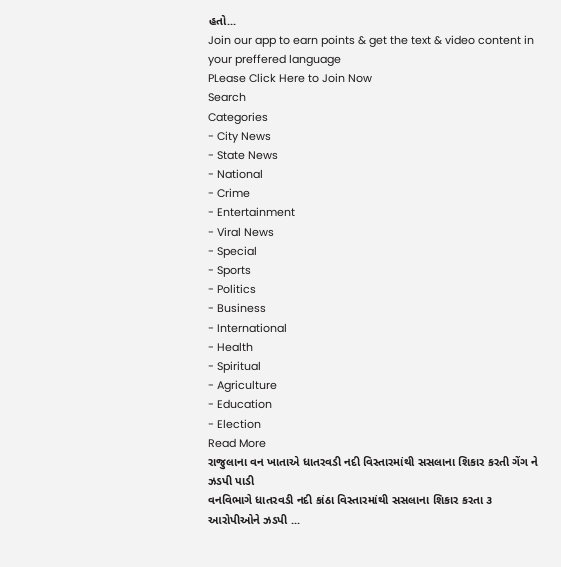હતો...
Join our app to earn points & get the text & video content in your preffered language
PLease Click Here to Join Now
Search
Categories
- City News
- State News
- National
- Crime
- Entertainment
- Viral News
- Special
- Sports
- Politics
- Business
- International
- Health
- Spiritual
- Agriculture
- Education
- Election
Read More
રાજુલાના વન ખાતાએ ધાતરવડી નદી વિસ્તારમાંથી સસલાના શિકાર કરતી ગેંગ ને ઝડપી પાડી
વનવિભાગે ધાતરવડી નદી કાંઠા વિસ્તારમાંથી સસલાના શિકાર કરતા ૩ આરોપીઓને ઝડપી ...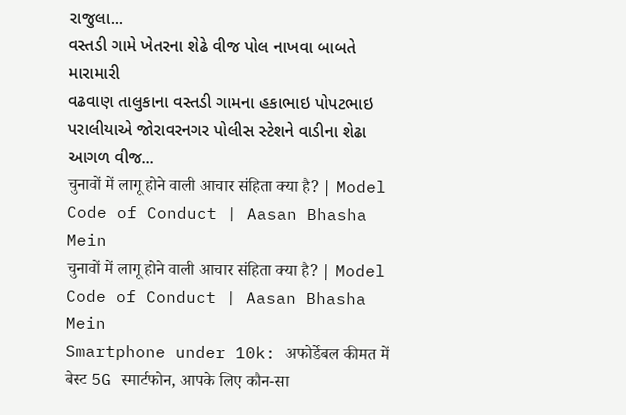રાજુલા...
વસ્તડી ગામે ખેતરના શેઢે વીજ પોલ નાખવા બાબતે મારામારી
વઢવાણ તાલુકાના વસ્તડી ગામના હકાભાઇ પોપટભાઇ પરાલીયાએ જોરાવરનગર પોલીસ સ્ટેશને વાડીના શેઢા આગળ વીજ...
चुनावों में लागू होने वाली आचार संहिता क्या है? | Model Code of Conduct | Aasan Bhasha Mein
चुनावों में लागू होने वाली आचार संहिता क्या है? | Model Code of Conduct | Aasan Bhasha Mein
Smartphone under 10k: अफोर्डेबल कीमत में बेस्ट 5G स्मार्टफोन, आपके लिए कौन-सा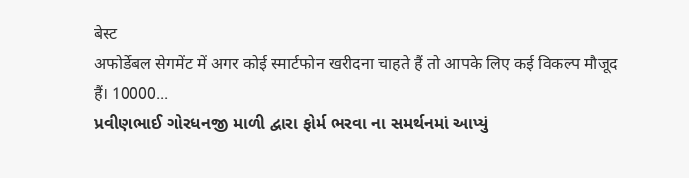बेस्ट
अफोर्डेबल सेगमेंट में अगर कोई स्मार्टफोन खरीदना चाहते हैं तो आपके लिए कई विकल्प मौजूद हैं। 10000...
પ્રવીણભાઈ ગોરધનજી માળી દ્વારા ફોર્મ ભરવા ના સમર્થનમાં આપ્યું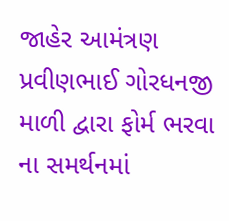જાહેર આમંત્રણ
પ્રવીણભાઈ ગોરધનજી માળી દ્વારા ફોર્મ ભરવા ના સમર્થનમાં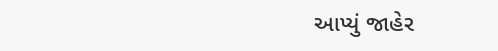આપ્યું જાહેર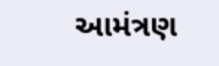આમંત્રણ